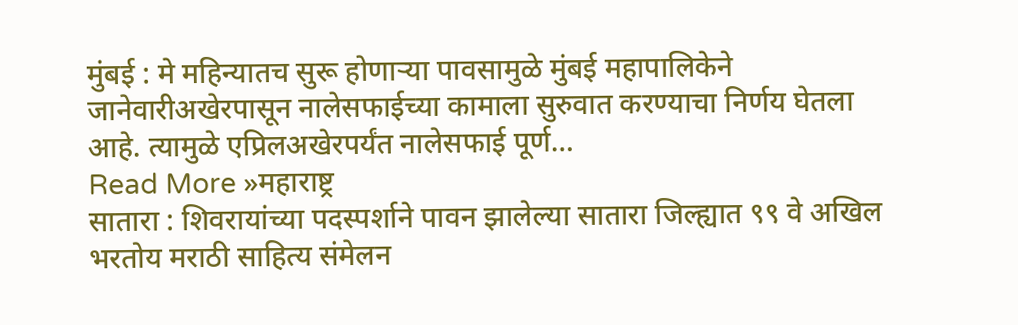मुंबई : मे महिन्यातच सुरू होणाऱ्या पावसामुळे मुंबई महापालिकेने जानेवारीअखेरपासून नालेसफाईच्या कामाला सुरुवात करण्याचा निर्णय घेतला आहे. त्यामुळे एप्रिलअखेरपर्यंत नालेसफाई पूर्ण…
Read More »महाराष्ट्र
सातारा : शिवरायांच्या पदस्पर्शाने पावन झालेल्या सातारा जिल्ह्यात ९९ वे अखिल भरतोय मराठी साहित्य संमेलन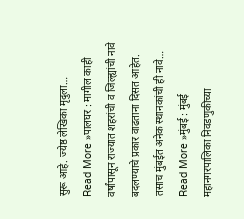सुरू आहे. ज्येष्ठ लेखिका मृदुला…
Read More »पालघर : मागील काही वर्षांपासून राज्यात शहरांची व जिल्ह्यांची नावे बदलण्याचे प्रकार वाढताना दिसत आहेत. तसाच मुंबईत अनेक स्थानकांची ही नावे…
Read More »मुंबई : मुंबई महानगरपालिका निवडणुकीच्या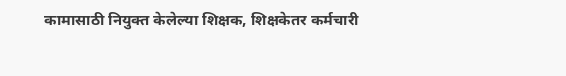कामासाठी नियुक्त केलेल्या शिक्षक, शिक्षकेतर कर्मचारी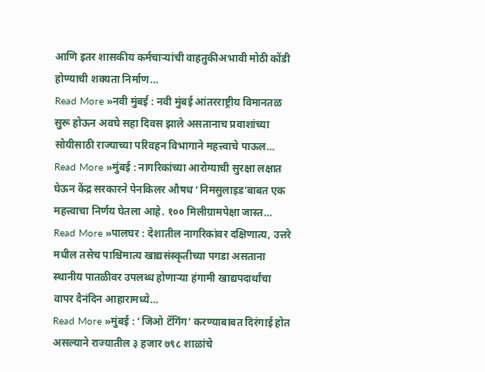आणि इतर शासकीय कर्मचाऱ्यांची वाहतुकीअभावी मोठी कोंडी होण्याची शक्यता निर्माण…
Read More »नवी मुंबई : नवी मुंबई आंतरराष्ट्रीय विमानतळ सुरू होऊन अवघे सहा दिवस झाले असतानाच प्रवाशांच्या सोयीसाठी राज्याच्या परिवहन विभागाने महत्त्वाचे पाऊल…
Read More »मुंबई : नागरिकांच्या आरोग्याची सुरक्षा लक्षात घेऊन केंद्र सरकारने पेनकिलर औषध ‘निमसुलाइड’बाबत एक महत्त्वाचा निर्णय घेतला आहे. १०० मिलीग्रामपेक्षा जास्त…
Read More »पालघर : देशातील नागरिकांवर दक्षिणात्य, उत्तरे मधील तसेच पाश्चिमात्य खाद्यसंस्कृतीच्या पगडा असताना स्थानीय पातळीवर उपलब्ध होणाऱ्या हंगामी खाद्यपदार्थांचा वापर दैनंदिन आहारामध्ये…
Read More »मुंबई : ‘जिओ टॅगिंग’ करण्याबाबत दिरंगाई होत असल्याने राज्यातील ३ हजार ७९८ शाळांचे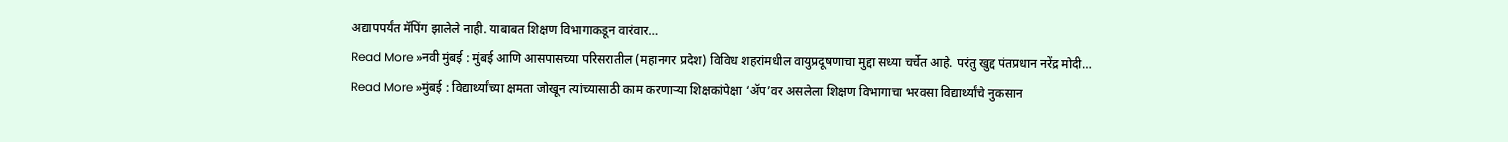अद्यापपर्यंत मॅपिंग झालेले नाही. याबाबत शिक्षण विभागाकडून वारंवार…
Read More »नवी मुंबई : मुंबई आणि आसपासच्या परिसरातील (महानगर प्रदेश) विविध शहरांमधील वायुप्रदूषणाचा मुद्दा सध्या चर्चेत आहे. परंतु खुद्द पंतप्रधान नरेंद्र मोदी…
Read More »मुंबई : विद्यार्थ्यांच्या क्षमता जोखून त्यांच्यासाठी काम करणाऱ्या शिक्षकांपेक्षा ‘ॲप’वर असलेला शिक्षण विभागाचा भरवसा विद्यार्थ्यांचे नुकसान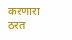करणारा ठरत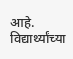आहे. विद्यार्थ्यांच्या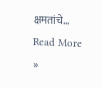क्षमतांचे…
Read More »